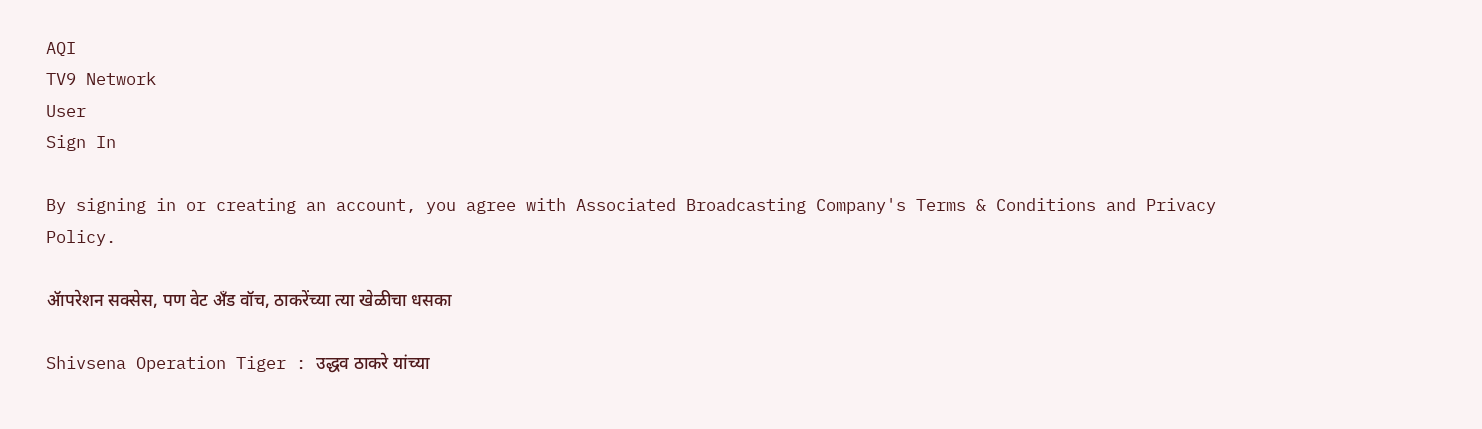AQI
TV9 Network
User
Sign In

By signing in or creating an account, you agree with Associated Broadcasting Company's Terms & Conditions and Privacy Policy.

ॲापरेशन सक्सेस, पण वेट ॲंड वॉच, ठाकरेंच्या त्या खेळीचा धसका

Shivsena Operation Tiger : उद्धव ठाकरे यांच्या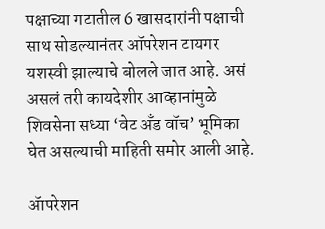पक्षाच्या गटातील 6 खासदारांनी पक्षाची साथ सोडल्यानंतर ऑपरेशन टायगर यशस्वी झाल्याचे बोलले जात आहे. असं असलं तरी कायदेशीर आव्हानांमुळे शिवसेना सध्या ‘वेट अँड वॉच’ भूमिका घेत असल्याची माहिती समोर आली आहे.

ॲापरेशन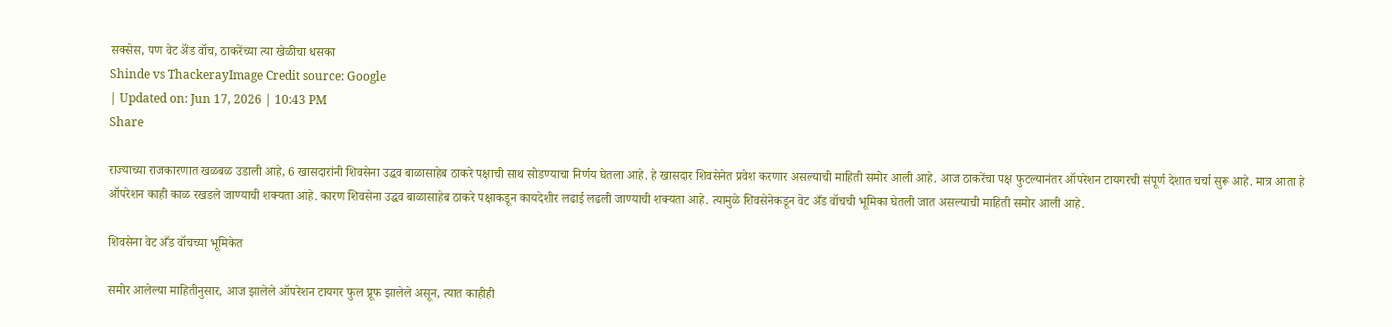सक्सेस, पण वेट ॲंड वॉच, ठाकरेंच्या त्या खेळीचा धसका
Shinde vs ThackerayImage Credit source: Google
| Updated on: Jun 17, 2026 | 10:43 PM
Share

राज्याच्या राजकारणात खळबळ उडाली आहे, 6 खासदारांनी शिवसेना उद्धव बाळासाहेब ठाकरे पक्षाची साथ सोडण्याचा निर्णय घेतला आहे. हे खासदार शिवसेनेत प्रवेश करणार असल्याची माहिती समोर आली आहे. आज ठाकरेंचा पक्ष फुटल्यानंतर ऑपरेशन टायगरची संपूर्ण देशात चर्चा सुरू आहे. मात्र आता हे ऑपरेशन काही काळ रखडले जाण्याची शक्यता आहे. कारण शिवसेना उद्धव बाळासाहेब ठाकरे पक्षाकडून कायदेशीर लढाई लढली जाण्याची शक्यता आहे. त्यामुळे शिवसेनेकडून वेट अँड वॉचची भूमिका घेतली जात असल्याची माहिती समोर आली आहे.

शिवसेना वेट अँड वॉचच्या भूमिकेत

समोर आलेल्या माहितीनुसार, आज झालेले ऑपरेशन टायगर फुल प्रूफ झालेले असून, त्यात काहीही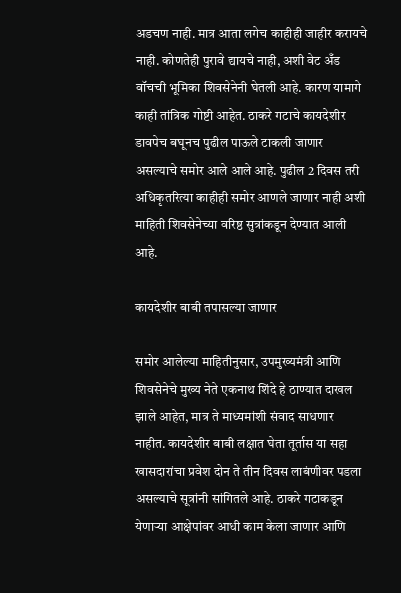अडचण नाही. मात्र आता लगेच काहीही जाहीर करायचे नाही. कोणतेही पुरावे द्यायचे नाही, अशी वेट अँड वॉचची भूमिका शिवसेनेनी घेतली आहे. कारण यामागे काही तांत्रिक गोष्टी आहेत. ठाकरे गटाचे कायदेशीर डावपेच बघूनच पुढील पाऊले टाकली जाणार असल्याचे समोर आले आले आहे. पुढील 2 दिवस तरी अधिकृतरित्या काहीही समोर आणले जाणार नाही अशी माहिती शिवसेनेच्या वरिष्ठ सुत्रांकडून देण्यात आली आहे.

कायदेशीर बाबी तपासल्या जाणार

समोर आलेल्या माहितीनुसार, उपमुख्यमंत्री आणि शिवसेनेचे मुख्य नेते एकनाथ शिंदे हे ठाण्यात दाखल झाले आहेत, मात्र ते माध्यमांशी संवाद साधणार नाहीत. कायदेशीर बाबी लक्षात घेता तूर्तास या सहा खासदारांचा प्रवेश दोन ते तीन दिवस लाबंणीवर पडला असल्याचे सूत्रांनी सांगितले आहे. ठाकरे गटाकडून येणाऱ्या आक्षेपांवर आधी काम केला जाणार आणि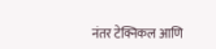नंतर टेक्निकल आणि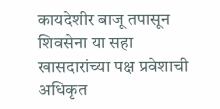कायदेशीर बाजू तपासून शिवसेना या सहा खासदारांच्या पक्ष प्रवेशाची अधिकृत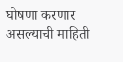घोषणा करणार असल्याची माहिती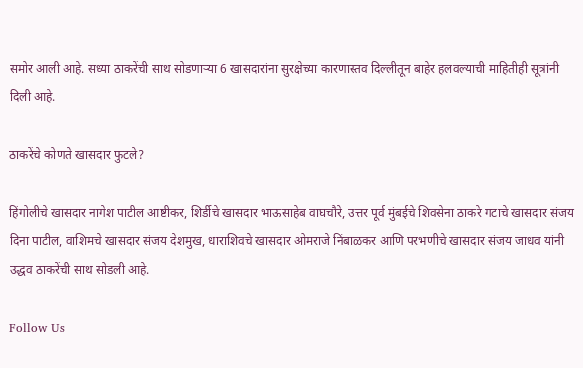समोर आली आहे. सध्या ठाकरेंची साथ सोडणाऱ्या 6 खासदारांना सुरक्षेच्या कारणास्तव दिल्लीतून बाहेर हलवल्याची माहितीही सूत्रांनी दिली आहे.

ठाकरेंचे कोणते खासदार फुटले?

हिंगोलीचे खासदार नागेश पाटील आष्टीकर, शिर्डीचे खासदार भाऊसाहेब वाघचौरे, उत्तर पूर्व मुंबईचे शिवसेना ठाकरे गटाचे खासदार संजय दिना पाटील, वाशिमचे खासदार संजय देशमुख, धाराशिवचे खासदार ओमराजे निंबाळकर आणि परभणीचे खासदार संजय जाधव यांनी उद्धव ठाकरेंची साथ सोडली आहे.

Follow Us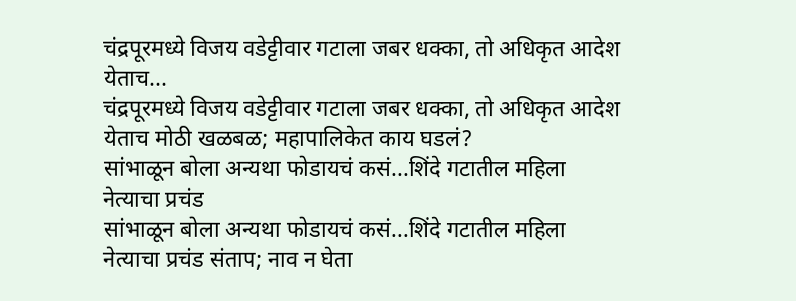चंद्रपूरमध्ये विजय वडेट्टीवार गटाला जबर धक्का, तो अधिकृत आदेश येताच...
चंद्रपूरमध्ये विजय वडेट्टीवार गटाला जबर धक्का, तो अधिकृत आदेश येताच मोठी खळबळ; महापालिकेत काय घडलं?
सांभाळून बोला अन्यथा फोडायचं कसं...शिंदे गटातील महिला नेत्याचा प्रचंड
सांभाळून बोला अन्यथा फोडायचं कसं...शिंदे गटातील महिला नेत्याचा प्रचंड संताप; नाव न घेता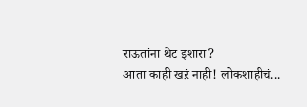राऊतांना थेट इशारा?
आता काही खऱं नाही! लोकशाहीचं...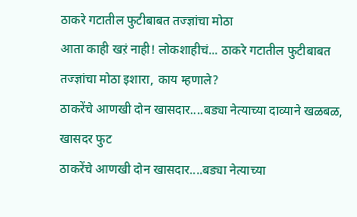ठाकरे गटातील फुटीबाबत तज्ज्ञांचा मोठा
आता काही खऱं नाही! लोकशाहीचं... ठाकरे गटातील फुटीबाबत तज्ज्ञांचा मोठा इशारा, काय म्हणाले?
ठाकरेंचे आणखी दोन खासदार....बड्या नेत्याच्या दाव्याने खळबळ, खासदर फुट
ठाकरेंचे आणखी दोन खासदार....बड्या नेत्याच्या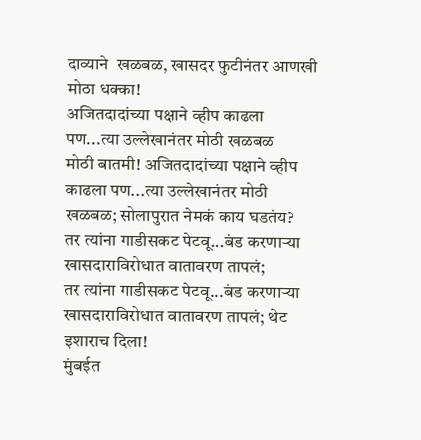दाव्याने  खळबळ, खासदर फुटीनंतर आणखी मोठा धक्का!
अजितदादांच्या पक्षाने व्हीप काढला पण...त्या उल्लेखानंतर मोठी खळबळ
मोठी बातमी! अजितदादांच्या पक्षाने व्हीप काढला पण...त्या उल्लेखानंतर मोठी खळबळ; सोलापुरात नेमकं काय घडतंय?
तर त्यांना गाडीसकट पेटवू...बंड करणाऱ्या खासदाराविरोधात वातावरण तापलं;
तर त्यांना गाडीसकट पेटवू...बंड करणाऱ्या खासदाराविरोधात वातावरण तापलं; थेट इशाराच दिला!
मुंबईत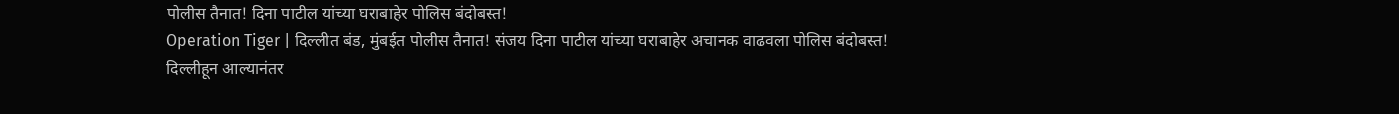पोलीस तैनात! दिना पाटील यांच्या घराबाहेर पोलिस बंदोबस्त!
Operation Tiger | दिल्लीत बंड, मुंबईत पोलीस तैनात! संजय दिना पाटील यांच्या घराबाहेर अचानक वाढवला पोलिस बंदोबस्त!
दिल्लीहून आल्यानंतर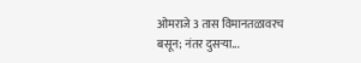ओमराजे 3 तास विमानतळावरच बसून; नंतर दुसऱ्या...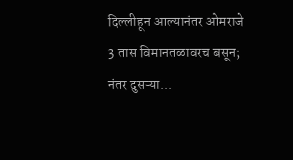दिल्लीहून आल्यानंतर ओमराजे 3 तास विमानतळावरच बसून; नंतर दुसऱ्या...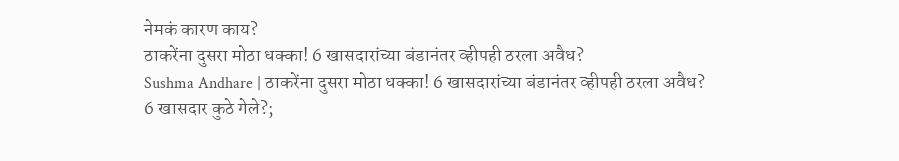नेमकं कारण काय?
ठाकरेंना दुसरा मोठा धक्का! 6 खासदारांच्या बंडानंतर व्हीपही ठरला अवैध?
Sushma Andhare | ठाकरेंना दुसरा मोठा धक्का! 6 खासदारांच्या बंडानंतर व्हीपही ठरला अवैध?
6 खासदार कुठे गेले?;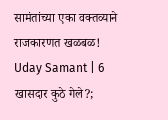सामंतांच्या एका वक्तव्याने राजकारणत खळबळ!
Uday Samant | 6 खासदार कुठे गेले?;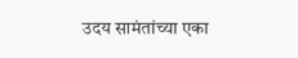उदय सामंतांच्या एका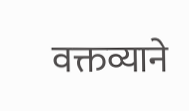वक्तव्याने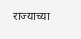राज्याच्या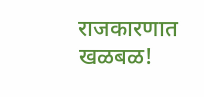राजकारणात खळबळ!